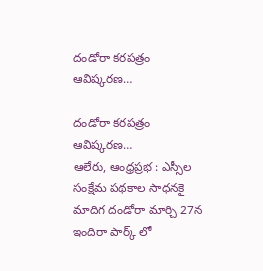దండోరా కరపత్రం ఆవిష్కరణ…

దండోరా కరపత్రం ఆవిష్కరణ…
ఆలేరు, ఆంధ్రప్రభ : ఎస్సీల సంక్షేమ పథకాల సాధనకై మాదిగ దండోరా మార్చి 27న ఇందిరా పార్క్ లో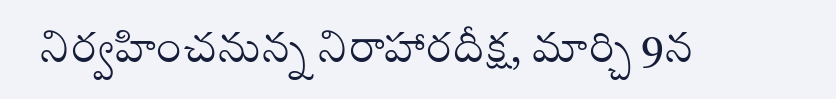నిర్వహించనున్న నిరాహారదీక్ష, మార్చి 9న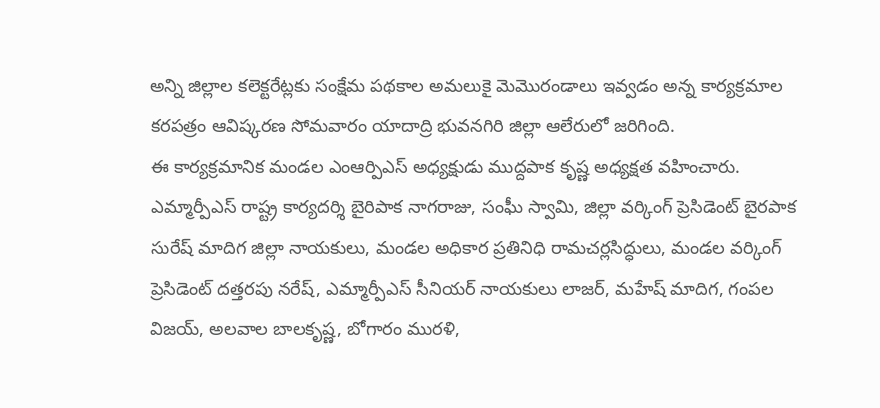అన్ని జిల్లాల కలెక్టరేట్లకు సంక్షేమ పథకాల అమలుకై మెమొరండాలు ఇవ్వడం అన్న కార్యక్రమాల కరపత్రం ఆవిష్కరణ సోమవారం యాదాద్రి భువనగిరి జిల్లా ఆలేరులో జరిగింది.
ఈ కార్యక్రమానిక మండల ఎంఆర్పిఎస్ అధ్యక్షుడు ముద్దపాక కృష్ణ అధ్యక్షత వహించారు. ఎమ్మార్పీఎస్ రాష్ట్ర కార్యదర్శి బైరిపాక నాగరాజు, సంఘీ స్వామి, జిల్లా వర్కింగ్ ప్రెసిడెంట్ బైరపాక సురేష్ మాదిగ జిల్లా నాయకులు, మండల అధికార ప్రతినిధి రామచర్లసిద్ధులు, మండల వర్కింగ్ ప్రెసిడెంట్ దత్తరపు నరేష్, ఎమ్మార్పీఎస్ సీనియర్ నాయకులు లాజర్, మహేష్ మాదిగ, గంపల విజయ్, అలవాల బాలకృష్ణ, బోగారం మురళి,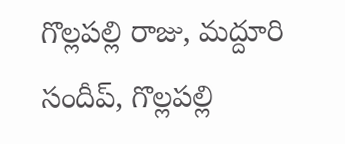గొల్లపల్లి రాజు, మద్దూరి సందీప్, గొల్లపల్లి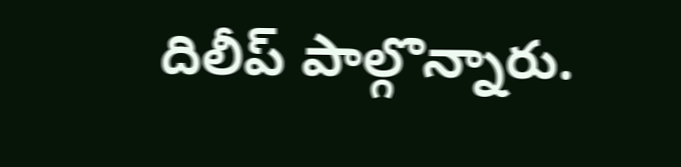దిలీప్ పాల్గొన్నారు.